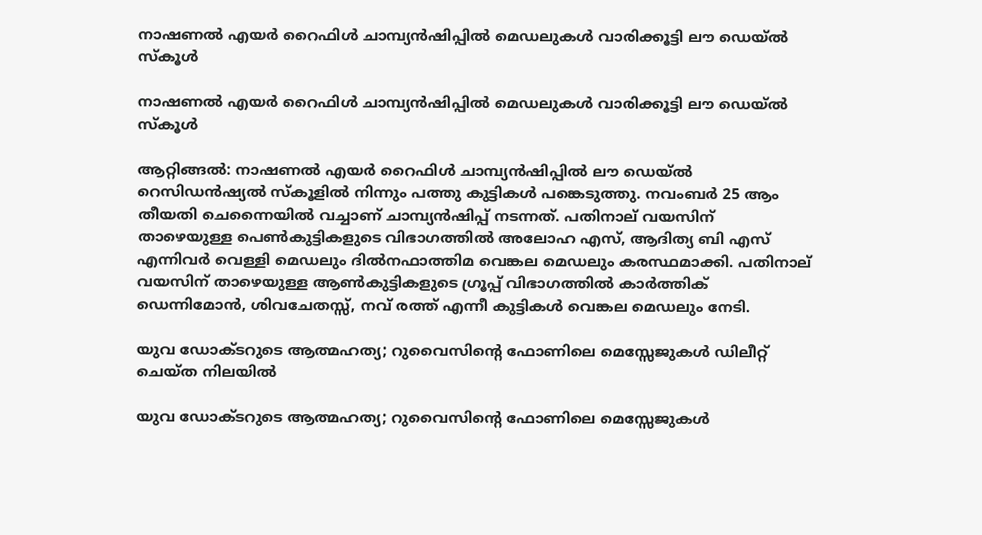നാഷണൽ എയർ റൈഫിൾ ചാമ്പ്യൻഷിപ്പിൽ മെഡലുകൾ വാരിക്കൂട്ടി ലൗ ഡെയ്ൽ സ്കൂൾ

നാഷണൽ എയർ റൈഫിൾ ചാമ്പ്യൻഷിപ്പിൽ മെഡലുകൾ വാരിക്കൂട്ടി ലൗ ഡെയ്ൽ സ്കൂൾ

ആറ്റിങ്ങൽ: നാഷണൽ എയർ റൈഫിൾ ചാമ്പ്യൻഷിപ്പിൽ ലൗ ഡെയ്ൽ റെസിഡൻഷ്യൽ സ്കൂളിൽ നിന്നും പത്തു കുട്ടികൾ പങ്കെടുത്തു. നവംബർ 25 ആം തീയതി ചെന്നൈയിൽ വച്ചാണ് ചാമ്പ്യൻഷിപ്പ് നടന്നത്. പതിനാല് വയസിന് താഴെയുള്ള പെൺകുട്ടികളുടെ വിഭാഗത്തിൽ അലോഹ എസ്, ആദിത്യ ബി എസ് എന്നിവർ വെള്ളി മെഡലും ദിൽനഫാത്തിമ വെങ്കല മെഡലും കരസ്ഥമാക്കി. പതിനാല് വയസിന് താഴെയുള്ള ആൺകുട്ടികളുടെ ഗ്രൂപ്പ് വിഭാഗത്തിൽ കാർത്തിക് ഡെന്നിമോൻ, ശിവചേതസ്സ്, നവ് രത്ത് എന്നീ കുട്ടികൾ വെങ്കല മെഡലും നേടി.

യുവ ഡോക്ടറുടെ ആത്മഹത്യ; റുവൈസിന്റെ ഫോണിലെ മെസ്സേജുകള്‍ ഡിലീറ്റ് ചെയ്ത നിലയില്‍

യുവ ഡോക്ടറുടെ ആത്മഹത്യ; റുവൈസിന്റെ ഫോണിലെ മെസ്സേജുകള്‍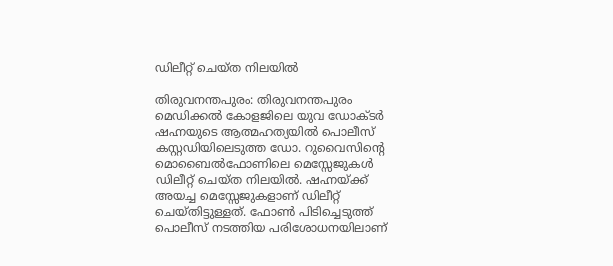ഡിലീറ്റ് ചെയ്ത നിലയില്‍

തിരുവനന്തപുരം: തിരുവനന്തപുരം മെഡിക്കല്‍ കോളജിലെ യുവ ഡോക്ടര്‍ ഷഹ്നയുടെ ആത്മഹത്യയില്‍ പൊലീസ് കസ്റ്റഡിയിലെടുത്ത ഡോ. റുവൈസിന്റെ മൊബൈല്‍ഫോണിലെ മെസ്സേജുകള്‍ ഡിലീറ്റ് ചെയ്ത നിലയില്‍. ഷഹ്നയ്ക്ക് അയച്ച മെസ്സേജുകളാണ് ഡിലീറ്റ് ചെയ്തിട്ടുള്ളത്. ഫോണ്‍ പിടിച്ചെടുത്ത് പൊലീസ് നടത്തിയ പരിശോധനയിലാണ്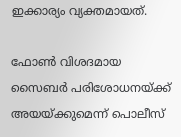ഇക്കാര്യം വ്യക്തമായത്.

ഫോണ്‍ വിശദമായ സൈബര്‍ പരിശോധനയ്ക്ക് അയയ്ക്കുമെന്ന് പൊലീസ്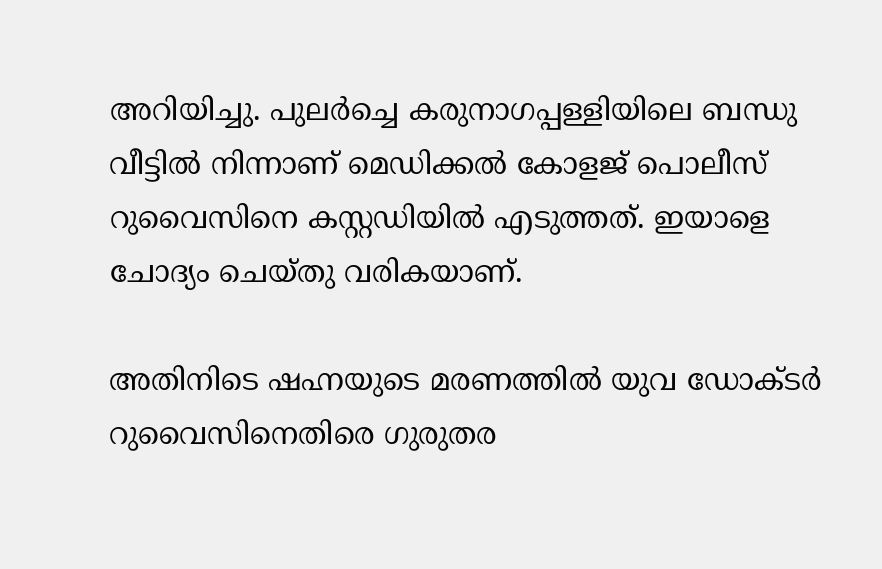അറിയിച്ചു. പുലര്‍ച്ചെ കരുനാഗപ്പള്ളിയിലെ ബന്ധു വീട്ടില്‍ നിന്നാണ് മെഡിക്കല്‍ കോളജ് പൊലീസ് റുവൈസിനെ കസ്റ്റഡിയില്‍ എടുത്തത്. ഇയാളെ ചോദ്യം ചെയ്തു വരികയാണ്.

അതിനിടെ ഷഹ്നയുടെ മരണത്തില്‍ യുവ ഡോക്ടര്‍ റുവൈസിനെതിരെ ഗുരുതര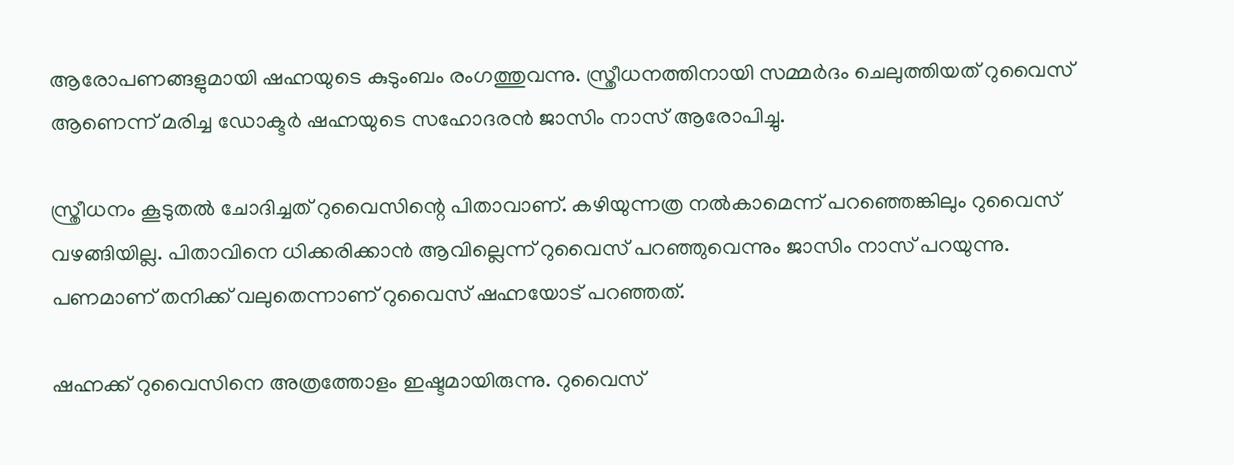ആരോപണങ്ങളുമായി ഷഹ്നയുടെ കുടുംബം രംഗത്തുവന്നു. സ്ത്രീധനത്തിനായി സമ്മര്‍ദം ചെലുത്തിയത് റുവൈസ് ആണെന്ന് മരിച്ച ഡോക്ടര്‍ ഷഹ്നയുടെ സഹോദരന്‍ ജാസിം നാസ് ആരോപിച്ചു.

സ്ത്രീധനം കൂടുതല്‍ ചോദിച്ചത് റുവൈസിന്റെ പിതാവാണ്. കഴിയുന്നത്ര നല്‍കാമെന്ന് പറഞ്ഞെങ്കിലും റുവൈസ് വഴങ്ങിയില്ല. പിതാവിനെ ധിക്കരിക്കാന്‍ ആവില്ലെന്ന് റുവൈസ് പറഞ്ഞുവെന്നും ജാസിം നാസ് പറയുന്നു. പണമാണ് തനിക്ക് വലുതെന്നാണ് റുവൈസ് ഷഹ്നയോട് പറഞ്ഞത്.

ഷഹ്നക്ക് റുവൈസിനെ അത്രത്തോളം ഇഷ്ടമായിരുന്നു. റുവൈസ്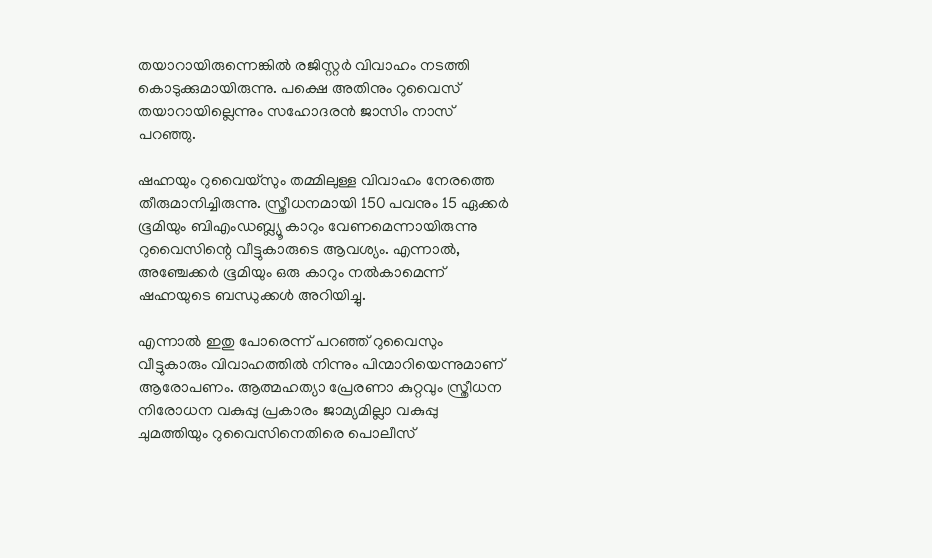തയാറായിരുന്നെങ്കില്‍ രജിസ്റ്റര്‍ വിവാഹം നടത്തി കൊടുക്കുമായിരുന്നു. പക്ഷെ അതിനും റുവൈസ് തയാറായില്ലെന്നും സഹോദരന്‍ ജാസിം നാസ് പറഞ്ഞു.

ഷഹ്നയും റുവൈയ്സും തമ്മിലുള്ള വിവാഹം നേരത്തെ തീരുമാനിച്ചിരുന്നു. സ്ത്രീധനമായി 150 പവനും 15 ഏക്കര്‍ ഭൂമിയും ബിഎംഡബ്ല്യൂ കാറും വേണമെന്നായിരുന്നു റുവൈസിന്റെ വീട്ടുകാരുടെ ആവശ്യം. എന്നാല്‍, അഞ്ചേക്കര്‍ ഭൂമിയും ഒരു കാറും നല്‍കാമെന്ന് ഷഹ്നയുടെ ബന്ധുക്കള്‍ അറിയിച്ചു.

എന്നാൽ ഇതു പോരെന്ന് പറഞ്ഞ് റുവൈസും വീട്ടുകാരും വിവാഹത്തിൽ നിന്നും പിന്മാറിയെന്നുമാണ് ആരോപണം. ആത്മഹത്യാ പ്രേരണാ കുറ്റവും സ്ത്രീധന നിരോധന വകുപ്പു പ്രകാരം ജാമ്യമില്ലാ വകുപ്പു ചുമത്തിയും റുവൈസിനെതിരെ പൊലീസ്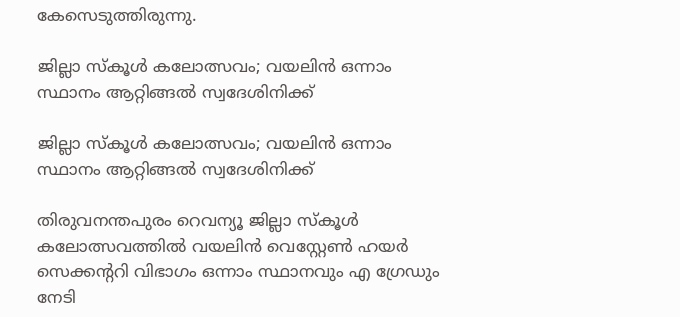കേസെടുത്തിരുന്നു.

ജില്ലാ സ്കൂൾ കലോത്സവം; വയലിൻ ഒന്നാം സ്ഥാനം ആറ്റിങ്ങൽ സ്വദേശിനിക്ക്

ജില്ലാ സ്കൂൾ കലോത്സവം; വയലിൻ ഒന്നാം സ്ഥാനം ആറ്റിങ്ങൽ സ്വദേശിനിക്ക്

തിരുവനന്തപുരം റെവന്യൂ ജില്ലാ സ്കൂൾ കലോത്സവത്തിൽ വയലിൻ വെസ്റ്റേൺ ഹയർ സെക്കന്ററി വിഭാഗം ഒന്നാം സ്ഥാനവും എ ഗ്രേഡും നേടി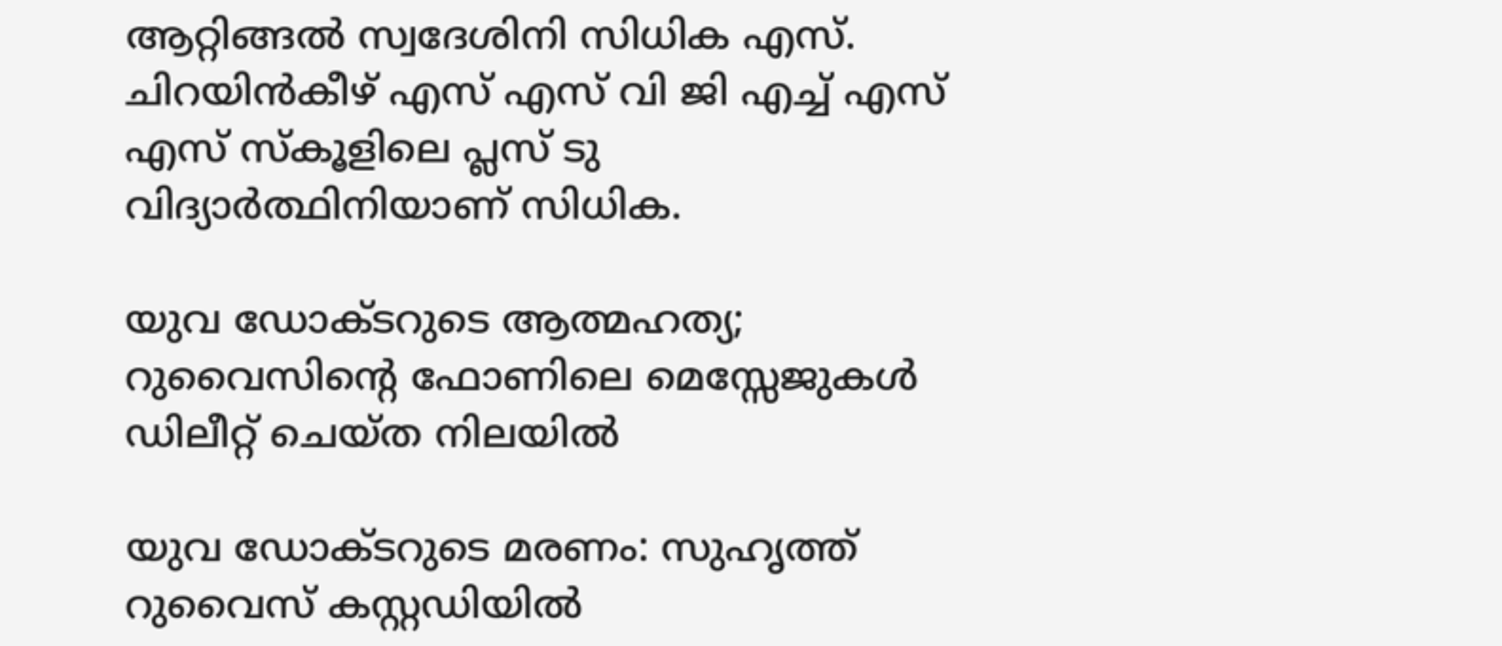ആറ്റിങ്ങൽ സ്വദേശിനി സിധിക എസ്. ചിറയിൻകീഴ് എസ് എസ് വി ജി എച്ച് എസ് എസ് സ്കൂളിലെ പ്ലസ് ടു വിദ്യാർത്ഥിനിയാണ് സിധിക.

യുവ ഡോക്ടറുടെ ആത്മഹത്യ; റുവൈസിന്റെ ഫോണിലെ മെസ്സേജുകള്‍ ഡിലീറ്റ് ചെയ്ത നിലയില്‍

യുവ ഡോക്ടറുടെ മരണം: സുഹൃത്ത് റുവൈസ് കസ്റ്റഡിയില്‍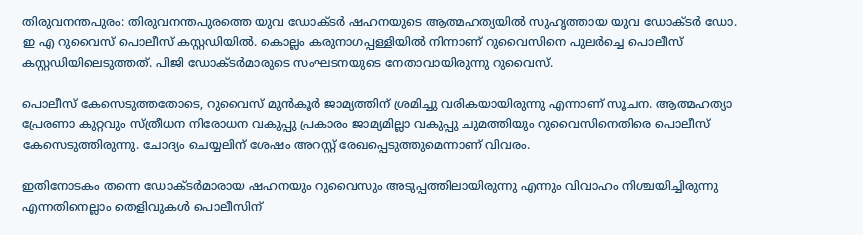തിരുവനന്തപുരം: തിരുവനന്തപുരത്തെ യുവ ഡോക്ടര്‍ ഷഹനയുടെ ആത്മഹത്യയില്‍ സുഹൃത്തായ യുവ ഡോക്ടര്‍ ഡോ. ഇ എ റുവൈസ് പൊലീസ് കസ്റ്റഡിയില്‍. കൊല്ലം കരുനാഗപ്പള്ളിയില്‍ നിന്നാണ് റുവൈസിനെ പുലര്‍ച്ചെ പൊലീസ് കസ്റ്റഡിയിലെടുത്തത്. പിജി ഡോക്ടര്‍മാരുടെ സംഘടനയുടെ നേതാവായിരുന്നു റുവൈസ്.

പൊലീസ് കേസെടുത്തതോടെ, റുവൈസ് മുന്‍കൂര്‍ ജാമ്യത്തിന് ശ്രമിച്ചു വരികയായിരുന്നു എന്നാണ് സൂചന. ആത്മഹത്യാ പ്രേരണാ കുറ്റവും സ്ത്രീധന നിരോധന വകുപ്പു പ്രകാരം ജാമ്യമില്ലാ വകുപ്പു ചുമത്തിയും റുവൈസിനെതിരെ പൊലീസ് കേസെടുത്തിരുന്നു. ചോദ്യം ചെയ്യലിന് ശേഷം അറസ്റ്റ് രേഖപ്പെടുത്തുമെന്നാണ് വിവരം.

ഇതിനോടകം തന്നെ ഡോക്ടര്‍മാരായ ഷഹനയും റുവൈസും അടുപ്പത്തിലായിരുന്നു എന്നും വിവാഹം നിശ്ചയിച്ചിരുന്നു എന്നതിനെല്ലാം തെളിവുകള്‍ പൊലീസിന്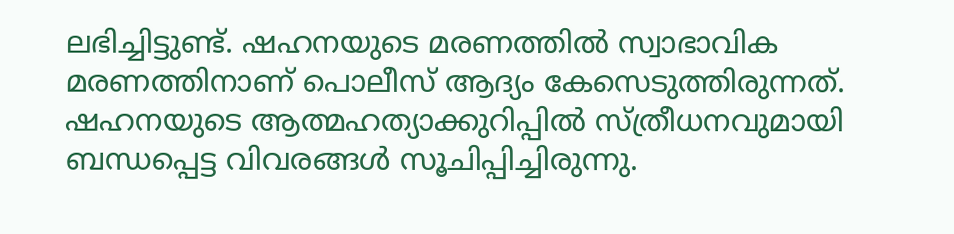ലഭിച്ചിട്ടുണ്ട്. ഷഹനയുടെ മരണത്തില്‍ സ്വാഭാവിക മരണത്തിനാണ് പൊലീസ് ആദ്യം കേസെടുത്തിരുന്നത്. ഷഹനയുടെ ആത്മഹത്യാക്കുറിപ്പില്‍ സ്ത്രീധനവുമായി ബന്ധപ്പെട്ട വിവരങ്ങള്‍ സൂചിപ്പിച്ചിരുന്നു.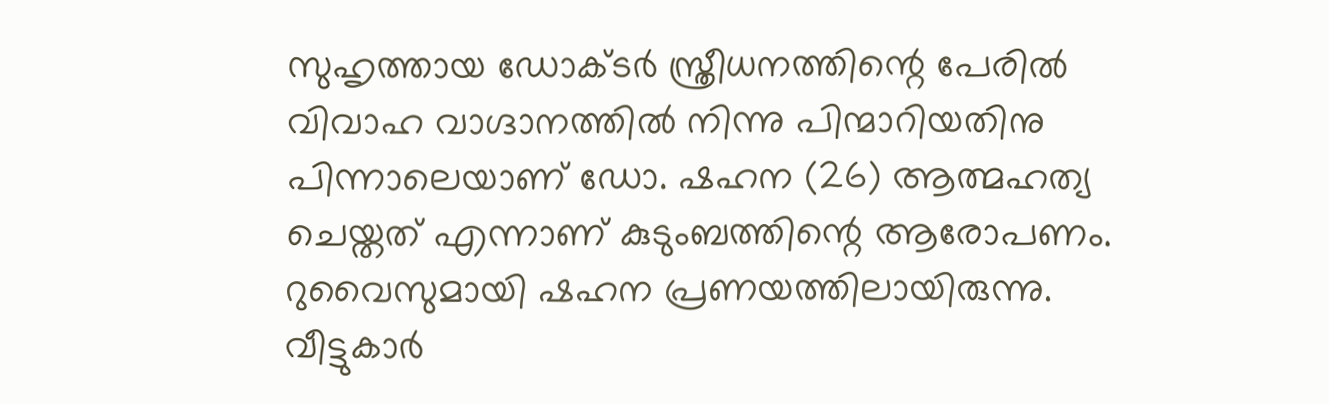സുഹൃത്തായ ഡോക്ടര്‍ സ്ത്രീധനത്തിന്റെ പേരില്‍ വിവാഹ വാഗ്ദാനത്തില്‍ നിന്നു പിന്മാറിയതിനു പിന്നാലെയാണ് ഡോ. ഷഹന (26) ആത്മഹത്യ ചെയ്തത് എന്നാണ് കുടുംബത്തിന്റെ ആരോപണം. റുവൈസുമായി ഷഹന പ്രണയത്തിലായിരുന്നു. വീട്ടുകാര്‍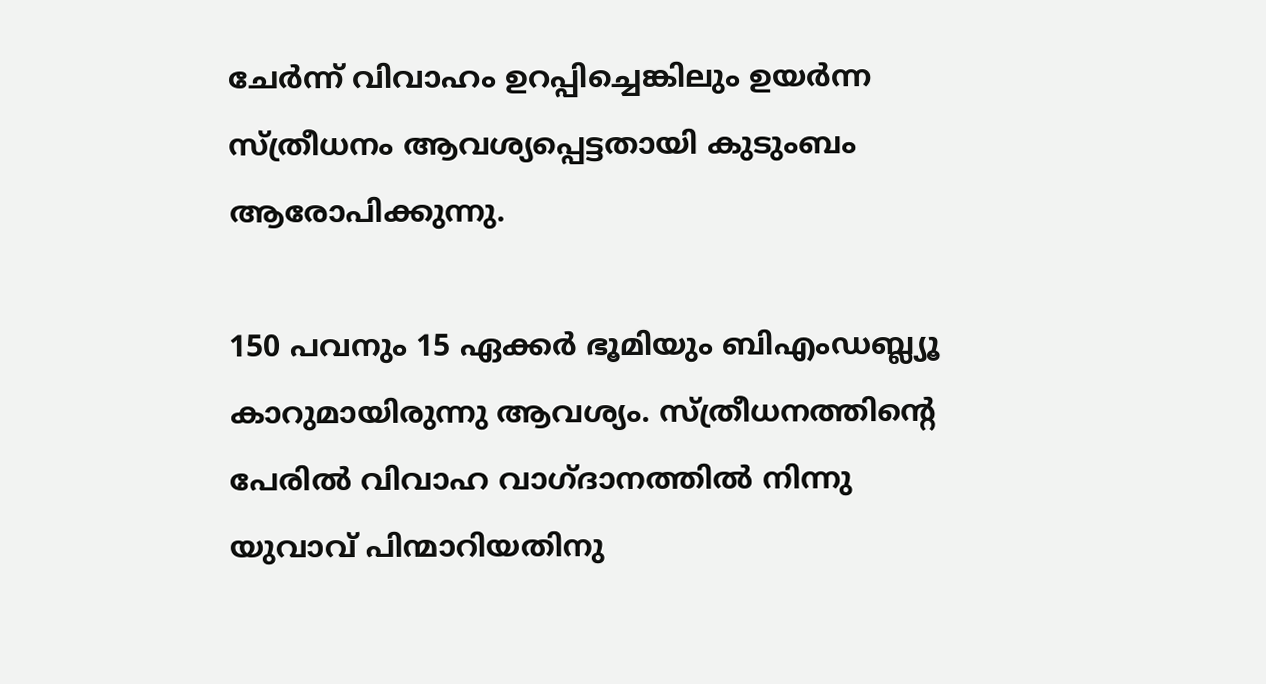ചേര്‍ന്ന് വിവാഹം ഉറപ്പിച്ചെങ്കിലും ഉയര്‍ന്ന സ്ത്രീധനം ആവശ്യപ്പെട്ടതായി കുടുംബം ആരോപിക്കുന്നു.

150 പവനും 15 ഏക്കര്‍ ഭൂമിയും ബിഎംഡബ്ല്യൂ കാറുമായിരുന്നു ആവശ്യം. സ്ത്രീധനത്തിന്റെ പേരില്‍ വിവാഹ വാഗ്ദാനത്തില്‍ നിന്നു യുവാവ് പിന്മാറിയതിനു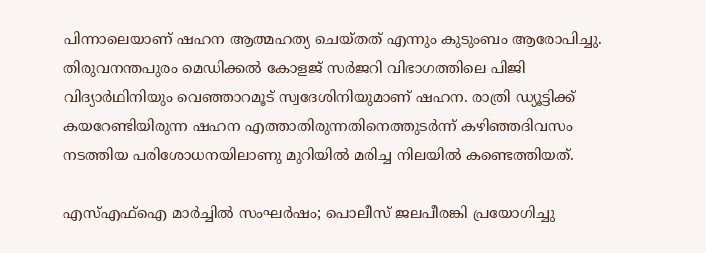പിന്നാലെയാണ് ഷഹന ആത്മഹത്യ ചെയ്തത് എന്നും കുടുംബം ആരോപിച്ചു. തിരുവനന്തപുരം മെഡിക്കല്‍ കോളജ് സര്‍ജറി വിഭാഗത്തിലെ പിജി വിദ്യാര്‍ഥിനിയും വെഞ്ഞാറമൂട് സ്വദേശിനിയുമാണ് ഷഹന. രാത്രി ഡ്യൂട്ടിക്ക് കയറേണ്ടിയിരുന്ന ഷഹന എത്താതിരുന്നതിനെത്തുടര്‍ന്ന് കഴിഞ്ഞദിവസം നടത്തിയ പരിശോധനയിലാണു മുറിയില്‍ മരിച്ച നിലയില്‍ കണ്ടെത്തിയത്.

എസ്എഫ്ഐ മാർച്ചിൽ സംഘർഷം; പൊലീസ് ജലപീരങ്കി പ്രയോഗിച്ചു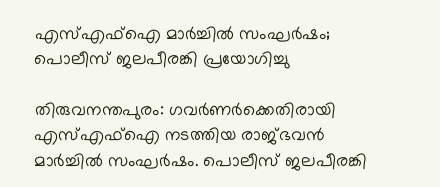എസ്എഫ്ഐ മാർച്ചിൽ സംഘർഷം; പൊലീസ് ജലപീരങ്കി പ്രയോഗിച്ചു

തിരുവനന്തപുരം: ഗവർണർക്കെതിരായി എസ്എഫ്ഐ നടത്തിയ രാജ്ഭവന്‍ മാര്‍ച്ചില്‍ സംഘര്‍ഷം. പൊലീസ് ജലപീരങ്കി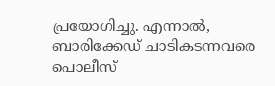പ്രയോഗിച്ചു. എന്നാല്‍, ബാരിക്കേഡ് ചാടികടന്നവരെ പൊലീസ്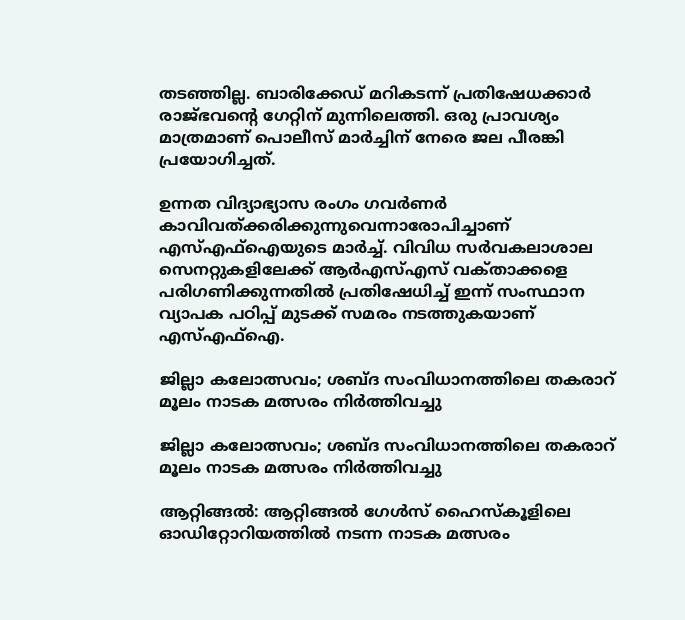തടഞ്ഞില്ല. ബാരിക്കേഡ് മറികടന്ന് പ്രതിഷേധക്കാര്‍ രാജ്ഭവന്‍റെ ഗേറ്റിന് മുന്നിലെത്തി. ഒരു പ്രാവശ്യം മാത്രമാണ് പൊലീസ് മാർച്ചിന് നേരെ ജല പീരങ്കി പ്രയോഗിച്ചത്.

ഉന്നത വിദ്യാഭ്യാസ രംഗം ഗവർണർ കാവിവത്ക്കരിക്കുന്നുവെന്നാരോപിച്ചാണ് എസ്എഫ്ഐയുടെ മാർച്ച്. വിവിധ സർവകലാശാല സെനറ്റുകളിലേക്ക് ആർഎസ്എസ് വക്‌താക്കളെ പരിഗണിക്കുന്നതിൽ പ്രതിഷേധിച്ച് ഇന്ന് സംസ്ഥാന വ്യാപക പഠിപ്പ് മുടക്ക് സമരം നടത്തുകയാണ് എസ്എഫ്ഐ.

ജില്ലാ കലോത്സവം; ശബ്ദ സംവിധാനത്തിലെ തകരാറ് മൂലം നാടക മത്സരം നിർത്തിവച്ചു

ജില്ലാ കലോത്സവം; ശബ്ദ സംവിധാനത്തിലെ തകരാറ് മൂലം നാടക മത്സരം നിർത്തിവച്ചു

ആറ്റിങ്ങൽ: ആറ്റിങ്ങൽ ഗേൾസ് ഹൈസ്കൂളിലെ ഓഡിറ്റോറിയത്തിൽ നടന്ന നാടക മത്സരം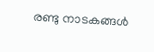രണ്ടു നാടകങ്ങൾ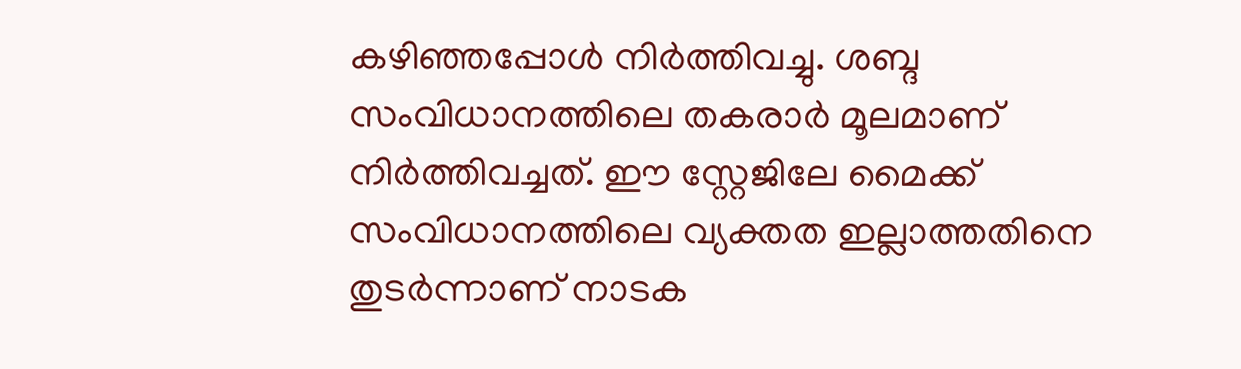കഴിഞ്ഞപ്പോൾ നിർത്തിവച്ചു. ശബ്ദ സംവിധാനത്തിലെ തകരാർ മൂലമാണ് നിർത്തിവച്ചത്. ഈ സ്റ്റേജിലേ മൈക്ക് സംവിധാനത്തിലെ വ്യക്തത ഇല്ലാത്തതിനെ തുടർന്നാണ് നാടക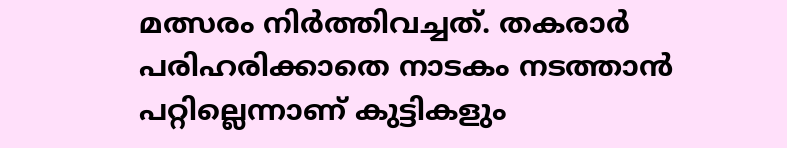മത്സരം നിർത്തിവച്ചത്. തകരാർ പരിഹരിക്കാതെ നാടകം നടത്താൻ പറ്റില്ലെന്നാണ് കുട്ടികളും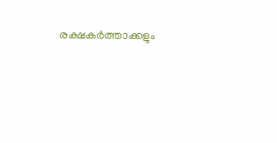രക്ഷകർത്താക്കളും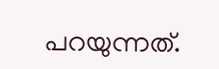പറയുന്നത്.